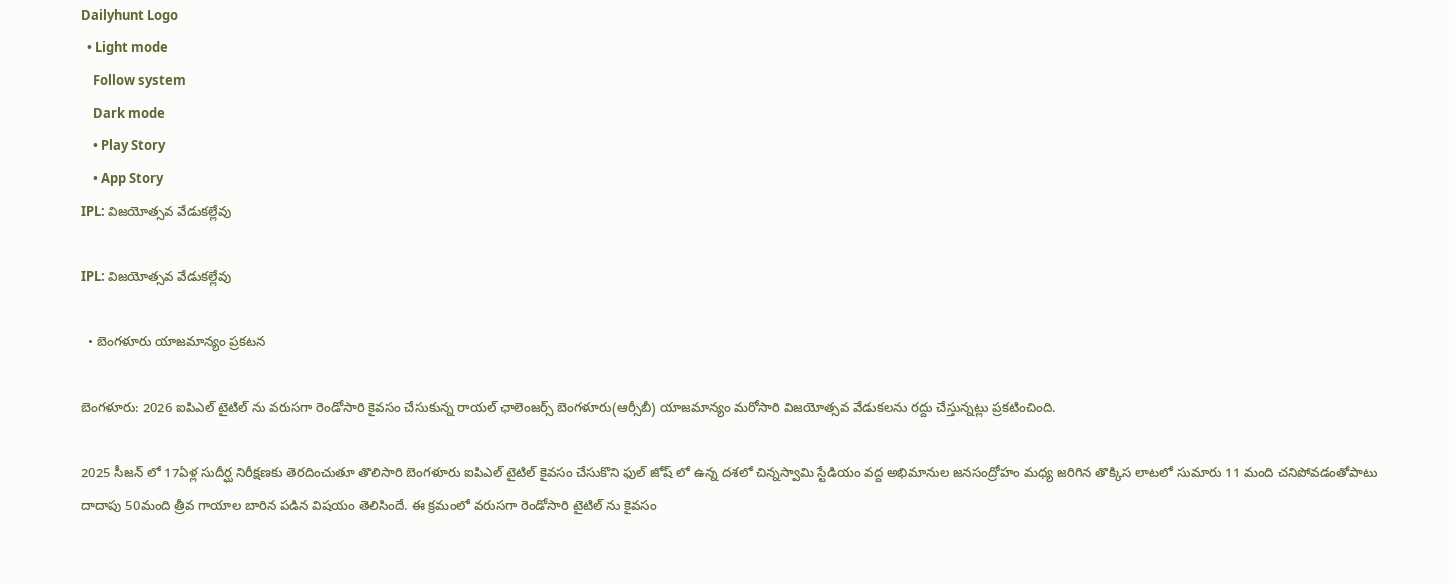Dailyhunt Logo
  • Light mode
    Follow system
    Dark mode
    • Play Story
    • App Story
IPL: విజయోత్సవ వేడుకల్లేవు

IPL: విజయోత్సవ వేడుకల్లేవు

  • బెంగళూరు యాజమాన్యం ప్రకటన

బెంగళూరు: 2026 ఐపిఎల్ టైటిల్ ను వరుసగా రెండోసారి కైవసం చేసుకున్న రాయల్ ఛాలెంజర్స్ బెంగళూరు(ఆర్సీబీ) యాజమాన్యం మరోసారి విజయోత్సవ వేడుకలను రద్దు చేస్తున్నట్లు ప్రకటించింది.

2025 సీజన్ లో 17ఏళ్ల సుదీర్ఘ నిరీక్షణకు తెరదించుతూ తొలిసారి బెంగళూరు ఐపిఎల్ టైటిల్ కైవసం చేసుకొని ఫుల్ జోష్ లో ఉన్న దశలో చిన్నస్వామి స్టేడియం వద్ద అభిమానుల జనసంద్రోహం మధ్య జరిగిన తొక్కిస లాటలో సుమారు 11 మంది చనిపోవడంతోపాటు దాదాపు 50మంది త్రీవ గాయాల బారిన పడిన విషయం తెలిసిందే. ఈ క్రమంలో వరుసగా రెండోసారి టైటిల్ ను కైవసం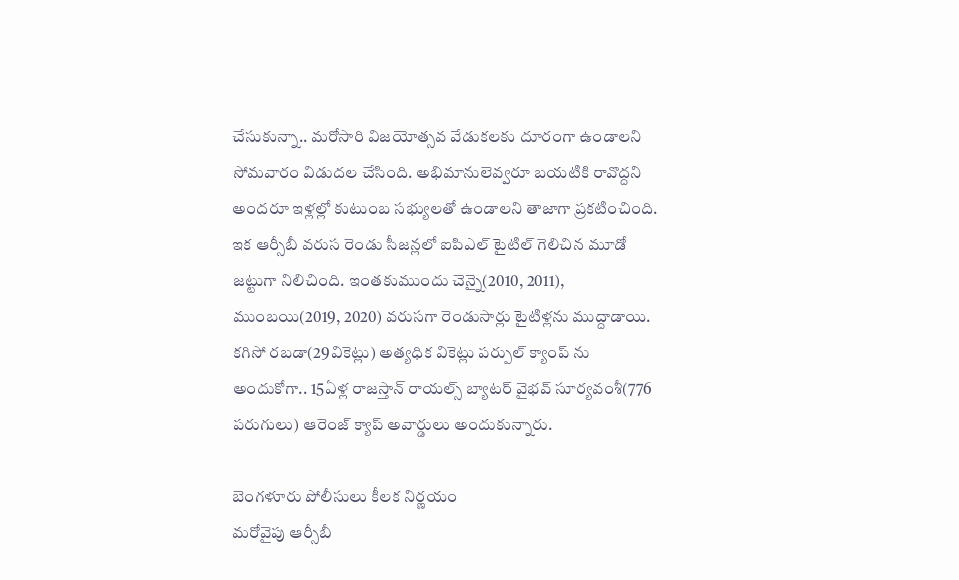చేసుకున్నా.. మరోసారి విజయోత్సవ వేడుకలకు దూరంగా ఉండాలని సోమవారం విడుదల చేసింది. అభిమానులెవ్వరూ బయటికి రావొద్దని అందరూ ఇళ్లల్లో కుటుంబ సభ్యులతో ఉండాలని తాజాగా ప్రకటించింది. ఇక ఆర్సీబీ వరుస రెండు సీజన్లలో ఐపిఎల్ టైటిల్ గెలిచిన మూడో జట్టుగా నిలిచింది. ఇంతకుముందు చెన్నై(2010, 2011), ముంబయి(2019, 2020) వరుసగా రెండుసార్లు టైటిళ్లను ముద్దాడాయి. కగిసో రబడా(29వికెట్లు) అత్యధిక వికెట్లు పర్పుల్ క్యాంప్ ను అందుకోగా.. 15ఏళ్ల రాజస్తాన్ రాయల్స్ బ్యాటర్ వైభవ్ సూర్యవంశీ(776 పరుగులు) ఆరెంజ్ క్యాప్ అవార్డులు అందుకున్నారు.

బెంగళూరు పోలీసులు కీలక నిర్ణయం
మరోవైపు ఆర్సీబీ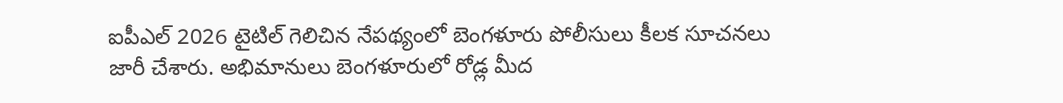ఐపీఎల్ 2026 టైటిల్ గెలిచిన నేపథ్యంలో బెంగళూరు పోలీసులు కీలక సూచనలు జారీ చేశారు. అభిమానులు బెంగళూరులో రోడ్ల మీద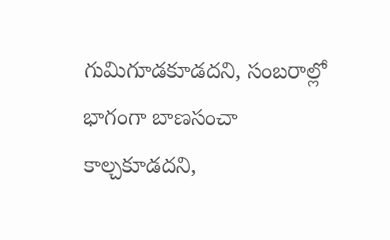గుమిగూడకూడదని, సంబరాల్లో భాగంగా బాణసంచా కాల్చకూడదని,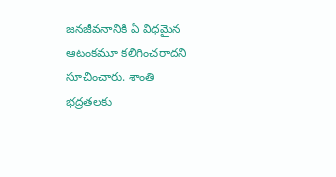జనజీవనానికి ఏ విధమైన ఆటంకమూ కలిగించరాదని సూచించారు. శాంతి భద్రతలకు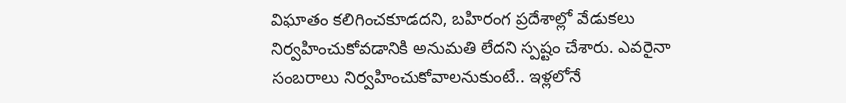విఘాతం కలిగించకూడదని, బహిరంగ ప్రదేశాల్లో వేడుకలు నిర్వహించుకోవడానికి అనుమతి లేదని స్పష్టం చేశారు. ఎవరైనా సంబరాలు నిర్వహించుకోవాలనుకుంటే.. ఇళ్లలోనే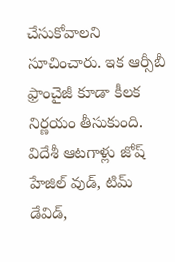చేసుకోవాలని సూచించారు. ఇక ఆర్సీబీ ఫ్రాంచైజీ కూడా కీలక నిర్ణయం తీసుకుంది. విదేశీ ఆటగాళ్లు జోష్‌ హేజిల్‌ వుడ్‌, టిమ్‌ డేవిడ్‌,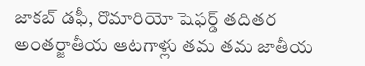జాకబ్‌ డఫీ, రొమారియో షెఫర్డ్‌ తదితర అంతర్జాతీయ ఆటగాళ్లు తమ తమ జాతీయ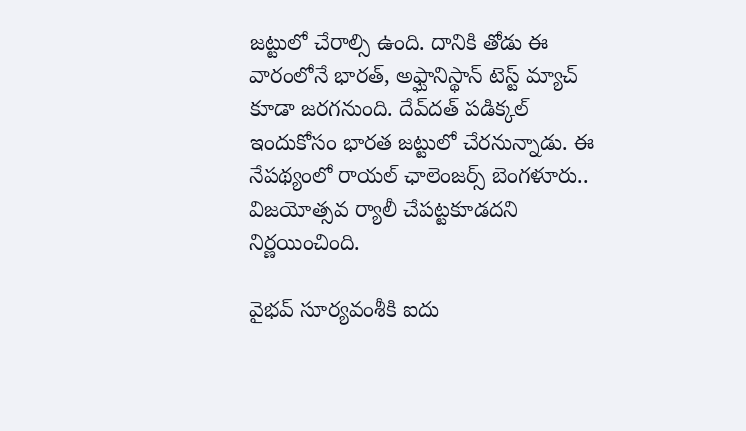జట్టులో చేరాల్సి ఉంది. దానికి తోడు ఈ వారంలోనే భారత్, అఫ్ఘానిస్థాన్ టెస్ట్ మ్యాచ్ కూడా జరగనుంది. దేవ్‌దత్‌ పడిక్కల్‌ ఇందుకోసం భారత జట్టులో చేరనున్నాడు. ఈ నేపథ్యంలో రాయల్ ఛాలెంజర్స్ బెంగళూరు.. విజయోత్సవ ర్యాలీ చేపట్టకూడదని నిర్ణయించింది.

వైభవ్ సూర్యవంశీకి ఐదు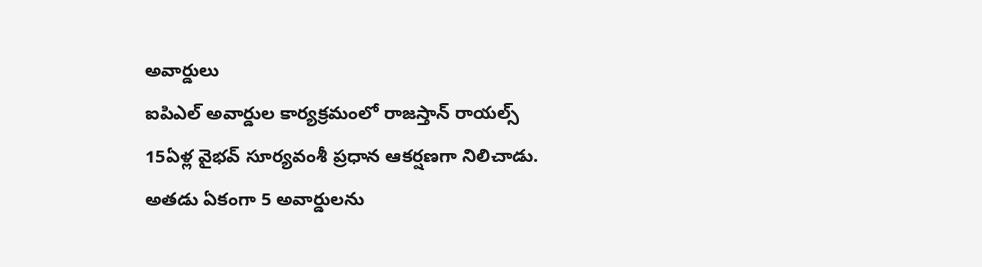అవార్డులు
ఐపిఎల్ అవార్డుల కార్యక్రమంలో రాజస్తాన్ రాయల్స్ 15ఏళ్ల వైభవ్ సూర్యవంశీ ప్రధాన ఆకర్షణగా నిలిచాడు. అతడు ఏకంగా 5 అవార్డులను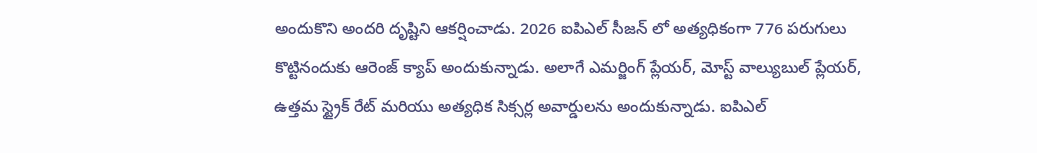అందుకొని అందరి దృష్టిని ఆకర్షించాడు. 2026 ఐపిఎల్ సీజన్ లో అత్యధికంగా 776 పరుగులు కొట్టినందుకు ఆరెంజ్ క్యాప్ అందుకున్నాడు. అలాగే ఎమర్జింగ్ ప్లేయర్, మోస్ట్ వాల్యుబుల్ ప్లేయర్, ఉత్తమ స్ట్రైక్ రేట్ మరియు అత్యధిక సిక్సర్ల అవార్డులను అందుకున్నాడు. ఐపిఎల్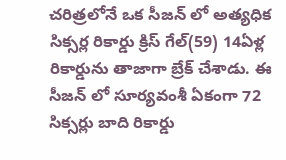చరిత్రలోనే ఒక సీజన్ లో అత్యధిక సిక్సర్ల రికార్డు క్రిస్ గేల్(59) 14ఏళ్ల రికార్డును తాజాగా బ్రేక్ చేశాడు. ఈ సీజన్ లో సూర్యవంశీ ఏకంగా 72 సిక్సర్లు బాది రికార్డు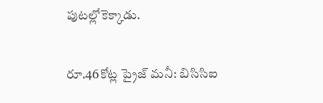పుటల్లోకెక్కాడు.

రూ.46కోట్ల ప్రైజ్ మనీ: బిసిసిఐ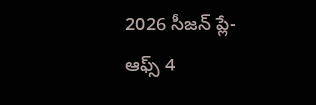2026 సీజన్ ప్లే-ఆఫ్స్ 4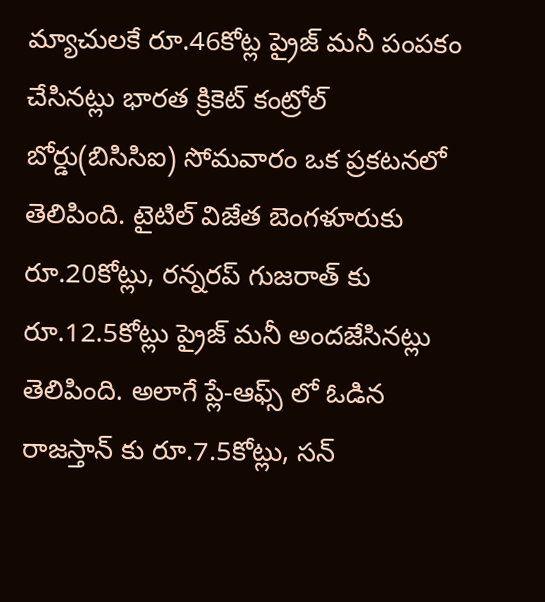మ్యాచులకే రూ.46కోట్ల ప్రైజ్ మనీ పంపకం చేసినట్లు భారత క్రికెట్ కంట్రోల్ బోర్డు(బిసిసిఐ) సోమవారం ఒక ప్రకటనలో తెలిపింది. టైటిల్ విజేత బెంగళూరుకు రూ.20కోట్లు, రన్నరప్ గుజరాత్ కు రూ.12.5కోట్లు ప్రైజ్ మనీ అందజేసినట్లు తెలిపింది. అలాగే ప్లే-ఆఫ్స్ లో ఓడిన రాజస్తాన్ కు రూ.7.5కోట్లు, సన్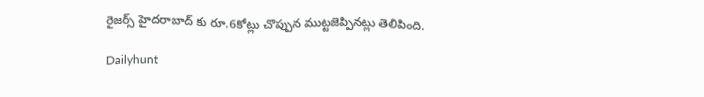రైజర్స్ హైదరాబాద్ కు రూ.6కోట్లు చొప్పున ముట్టజెప్పినట్లు తెలిపింది.

Dailyhunt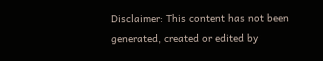Disclaimer: This content has not been generated, created or edited by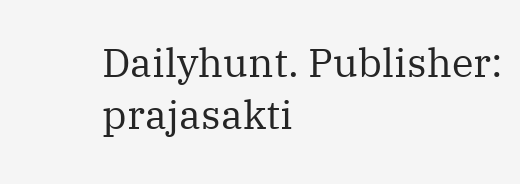Dailyhunt. Publisher: prajasakti